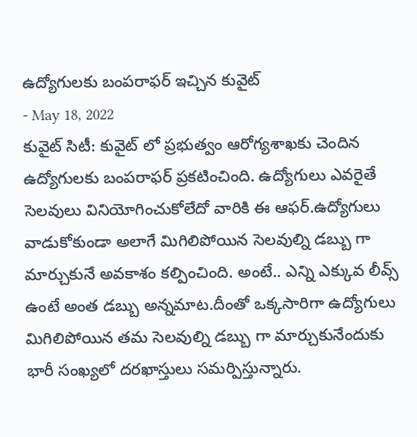ఉద్యోగులకు బంపరాఫర్ ఇచ్చిన కువైట్
- May 18, 2022
కువైట్ సిటీ: కువైట్ లో ప్రభుత్వం ఆరోగ్యశాఖకు చెందిన ఉద్యోగులకు బంపరాఫర్ ప్రకటించింది. ఉద్యోగులు ఎవరైతే సెలవులు వినియోగించుకోలేదో వారికి ఈ ఆఫర్.ఉద్యోగులు వాడుకోకుండా అలాగే మిగిలిపోయిన సెలవుల్ని డబ్బు గా మార్చుకునే అవకాశం కల్పించింది. అంటే.. ఎన్ని ఎక్కువ లీవ్స్ ఉంటే అంత డబ్బు అన్నమాట.దీంతో ఒక్కసారిగా ఉద్యోగులు మిగిలిపోయిన తమ సెలవుల్ని డబ్బు గా మార్చుకునేందుకు భారీ సంఖ్యలో దరఖాస్తులు సమర్పిస్తున్నారు.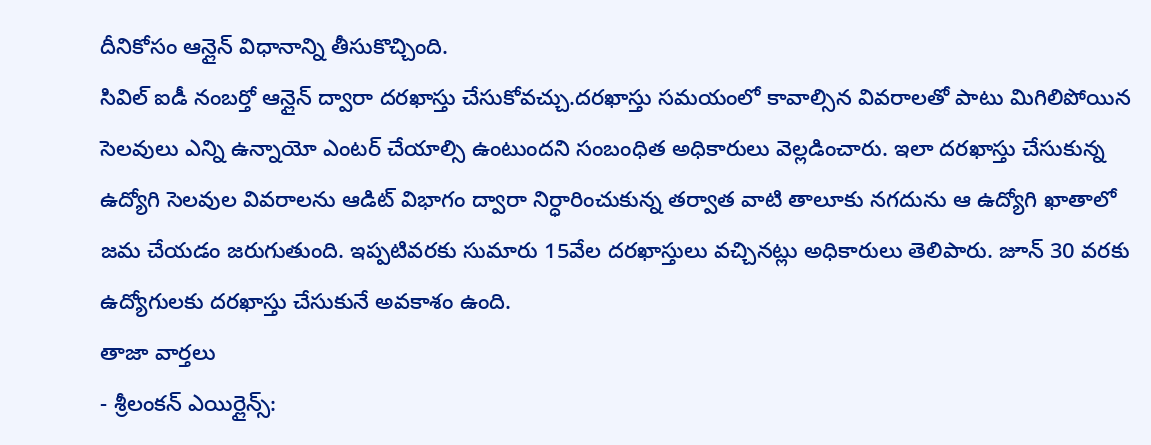దీనికోసం ఆన్లైన్ విధానాన్ని తీసుకొచ్చింది.
సివిల్ ఐడీ నంబర్తో ఆన్లైన్ ద్వారా దరఖాస్తు చేసుకోవచ్చు.దరఖాస్తు సమయంలో కావాల్సిన వివరాలతో పాటు మిగిలిపోయిన సెలవులు ఎన్ని ఉన్నాయో ఎంటర్ చేయాల్సి ఉంటుందని సంబంధిత అధికారులు వెల్లడించారు. ఇలా దరఖాస్తు చేసుకున్న ఉద్యోగి సెలవుల వివరాలను ఆడిట్ విభాగం ద్వారా నిర్ధారించుకున్న తర్వాత వాటి తాలూకు నగదును ఆ ఉద్యోగి ఖాతాలో జమ చేయడం జరుగుతుంది. ఇప్పటివరకు సుమారు 15వేల దరఖాస్తులు వచ్చినట్లు అధికారులు తెలిపారు. జూన్ 30 వరకు ఉద్యోగులకు దరఖాస్తు చేసుకునే అవకాశం ఉంది.
తాజా వార్తలు
- శ్రీలంకన్ ఎయిర్లైన్స్: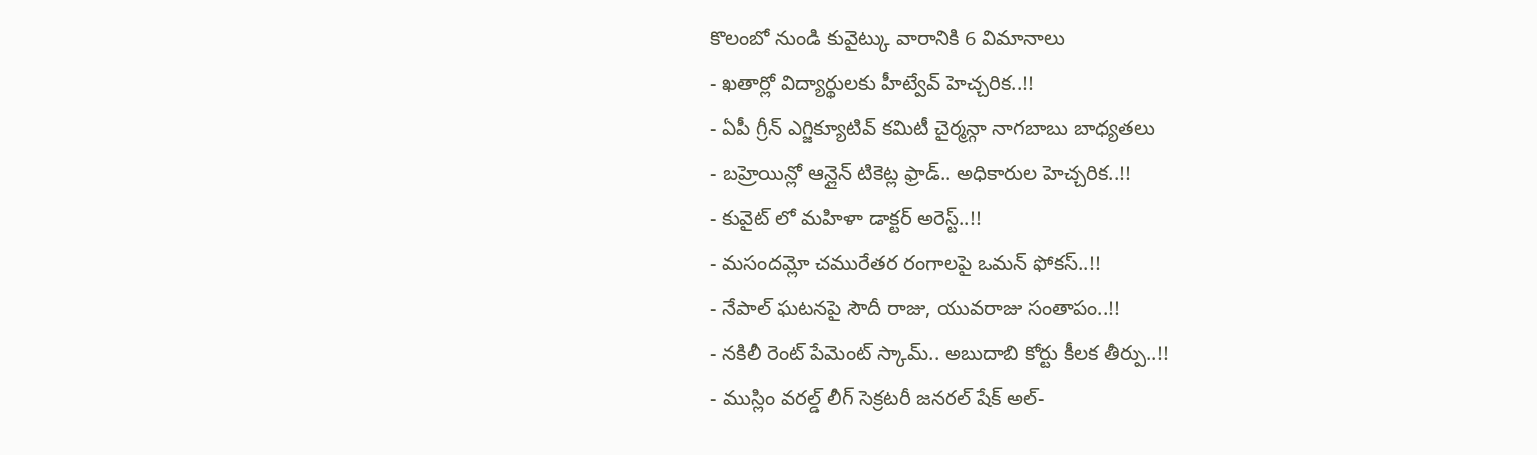కొలంబో నుండి కువైట్కు వారానికి 6 విమానాలు
- ఖతార్లో విద్యార్థులకు హీట్వేవ్ హెచ్చరిక..!!
- ఏపీ గ్రీన్ ఎగ్జిక్యూటివ్ కమిటీ చైర్మన్గా నాగబాబు బాధ్యతలు
- బహ్రెయిన్లో ఆన్లైన్ టికెట్ల ఫ్రాడ్.. అధికారుల హెచ్చరిక..!!
- కువైట్ లో మహిళా డాక్టర్ అరెస్ట్..!!
- మసందమ్లో చమురేతర రంగాలపై ఒమన్ ఫోకస్..!!
- నేపాల్ ఘటనపై సౌదీ రాజు, యువరాజు సంతాపం..!!
- నకిలీ రెంట్ పేమెంట్ స్కామ్.. అబుదాబి కోర్టు కీలక తీర్పు..!!
- ముస్లిం వరల్డ్ లీగ్ సెక్రటరీ జనరల్ షేక్ అల్-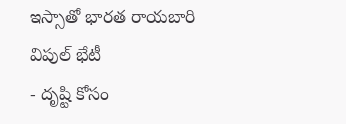ఇస్సాతో భారత రాయబారి విపుల్ భేటీ
- దృష్టి కోసం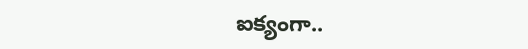ఐక్యంగా..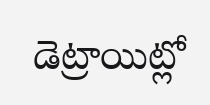డెట్రాయిట్లో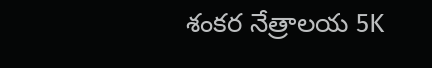శంకర నేత్రాలయ 5K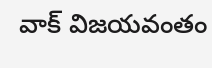వాక్ విజయవంతం